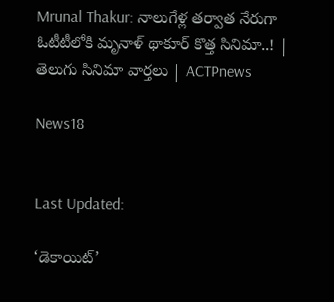Mrunal Thakur: నాలుగేళ్ల తర్వాత నేరుగా ఓటీటీలోకి మృనాళ్ థాకూర్ కొత్త సినిమా..! | తెలుగు సినిమా వార్తలు | ACTPnews

News18


Last Updated:

‘డెకాయిట్’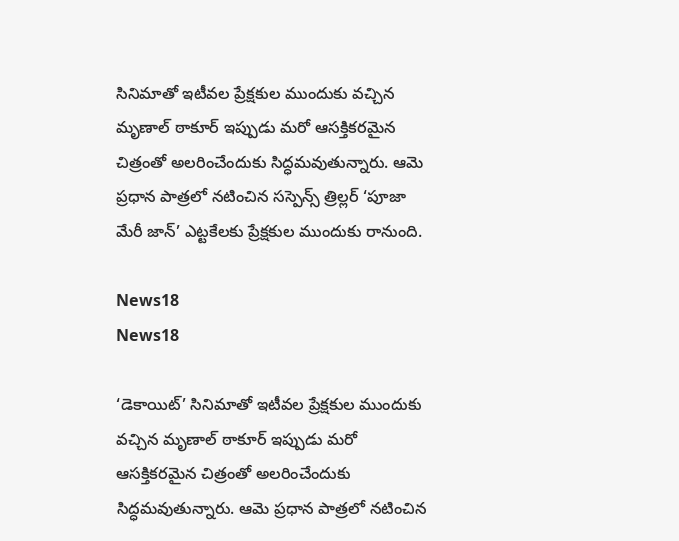సినిమాతో ఇటీవల ప్రేక్షకుల ముందుకు వచ్చిన మృణాల్ ఠాకూర్ ఇప్పుడు మరో ఆసక్తికరమైన చిత్రంతో అలరించేందుకు సిద్ధమవుతున్నారు. ఆమె ప్రధాన పాత్రలో నటించిన సస్పెన్స్ త్రిల్లర్ ‘పూజా మేరీ జాన్’ ఎట్టకేలకు ప్రేక్షకుల ముందుకు రానుంది.

News18
News18

‘డెకాయిట్’ సినిమాతో ఇటీవల ప్రేక్షకుల ముందుకు వచ్చిన మృణాల్ ఠాకూర్ ఇప్పుడు మరో ఆసక్తికరమైన చిత్రంతో అలరించేందుకు సిద్ధమవుతున్నారు. ఆమె ప్రధాన పాత్రలో నటించిన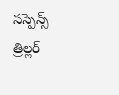సస్పెన్స్ త్రిల్లర్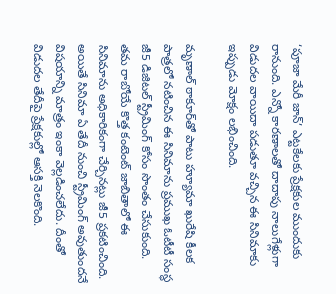‘పూజా మేరీ జాన్’ ఎట్టకేలకు ప్రేక్షకుల ముందుకు రానుంది. ఎన్నో కారణాలతో దాదాపు నాలుగేళ్లుగా విడుదల వాయిదా పడుతూ వచ్చిన ఈ సినిమాకు ఇప్పుడు మోక్షం లభించింది.

మృణాల్ ఠాకూర్‌తో పాటు హ్యూమా ఖురేషి కీలక పాత్రలో నటించిన ఈ సినిమాను ప్రముఖ ఓటీటీ సంస్థ జీ5 డిజిటల్ స్ట్రీమింగ్ కోసం సొంతం చేసుకుంది. తమ రాబోయే కొత్త కంటెంట్ జాబితాలో ఈ సినిమాను అధికారికంగా చేర్చినట్లు జీ5 ప్రకటించింది. అయితే సినిమా ఏ తేదీ నుంచి స్ట్రీమింగ్ అవుతుందనే విషయాన్ని మాత్రం ఇంకా వెల్లడించలేదు. దీంతో విడుదల తేదీపై ప్రేక్షకుల్లో ఆసక్తి నెలకొంది.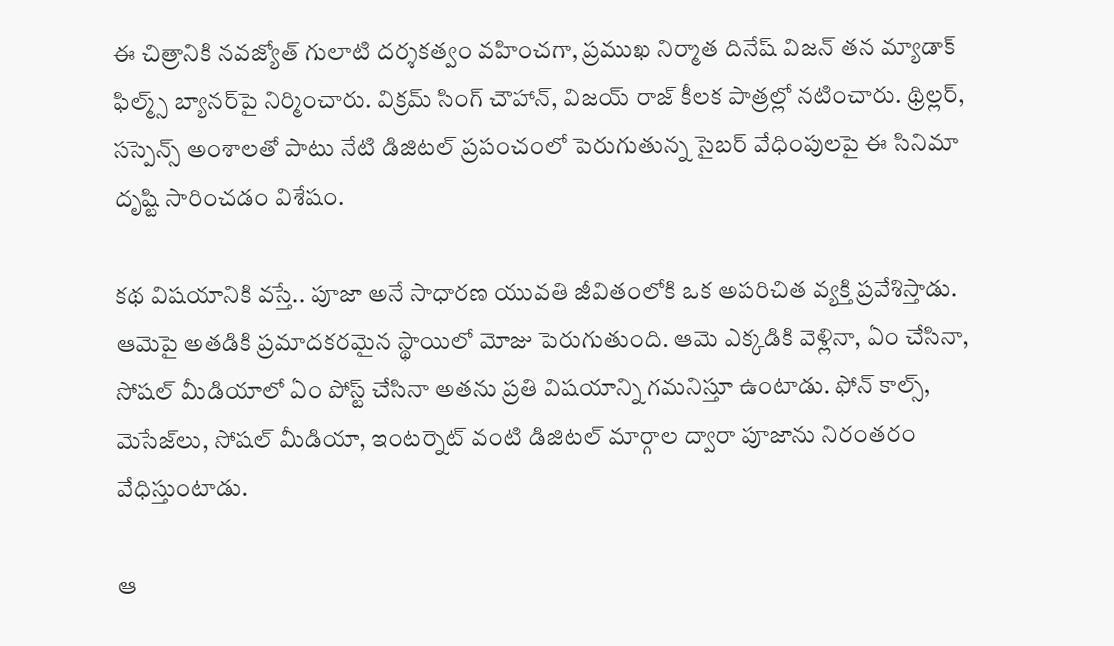ఈ చిత్రానికి నవజ్యోత్ గులాటి దర్శకత్వం వహించగా, ప్రముఖ నిర్మాత దినేష్ విజన్ తన మ్యాడాక్ ఫిల్మ్స్ బ్యానర్‌పై నిర్మించారు. విక్రమ్ సింగ్ చౌహాన్, విజయ్ రాజ్ కీలక పాత్రల్లో నటించారు. థ్రిల్లర్, సస్పెన్స్ అంశాలతో పాటు నేటి డిజిటల్ ప్రపంచంలో పెరుగుతున్న సైబర్ వేధింపులపై ఈ సినిమా దృష్టి సారించడం విశేషం.

కథ విషయానికి వస్తే.. పూజా అనే సాధారణ యువతి జీవితంలోకి ఒక అపరిచిత వ్యక్తి ప్రవేశిస్తాడు. ఆమెపై అతడికి ప్రమాదకరమైన స్థాయిలో మోజు పెరుగుతుంది. ఆమె ఎక్కడికి వెళ్లినా, ఏం చేసినా, సోషల్ మీడియాలో ఏం పోస్ట్ చేసినా అతను ప్రతి విషయాన్ని గమనిస్తూ ఉంటాడు. ఫోన్ కాల్స్, మెసేజ్‌లు, సోషల్ మీడియా, ఇంటర్నెట్ వంటి డిజిటల్ మార్గాల ద్వారా పూజాను నిరంతరం వేధిస్తుంటాడు.

ఆ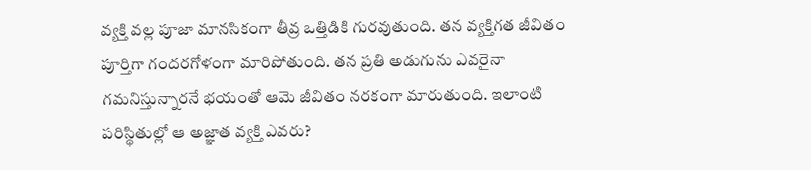వ్యక్తి వల్ల పూజా మానసికంగా తీవ్ర ఒత్తిడికి గురవుతుంది. తన వ్యక్తిగత జీవితం పూర్తిగా గందరగోళంగా మారిపోతుంది. తన ప్రతి అడుగును ఎవరైనా గమనిస్తున్నారనే భయంతో ఆమె జీవితం నరకంగా మారుతుంది. ఇలాంటి పరిస్థితుల్లో ఆ అజ్ఞాత వ్యక్తి ఎవరు?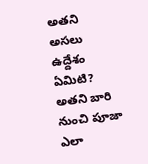అతని అసలు ఉద్దేశం ఏమిటి? అతని బారి నుంచి పూజా ఎలా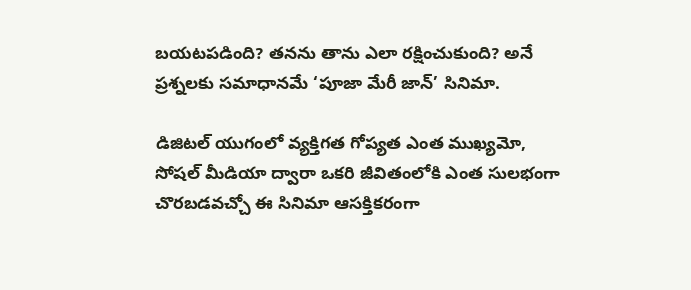బయటపడింది? తనను తాను ఎలా రక్షించుకుంది? అనే ప్రశ్నలకు సమాధానమే ‘పూజా మేరీ జాన్’ సినిమా.

డిజిటల్ యుగంలో వ్యక్తిగత గోప్యత ఎంత ముఖ్యమో, సోషల్ మీడియా ద్వారా ఒకరి జీవితంలోకి ఎంత సులభంగా చొరబడవచ్చో ఈ సినిమా ఆసక్తికరంగా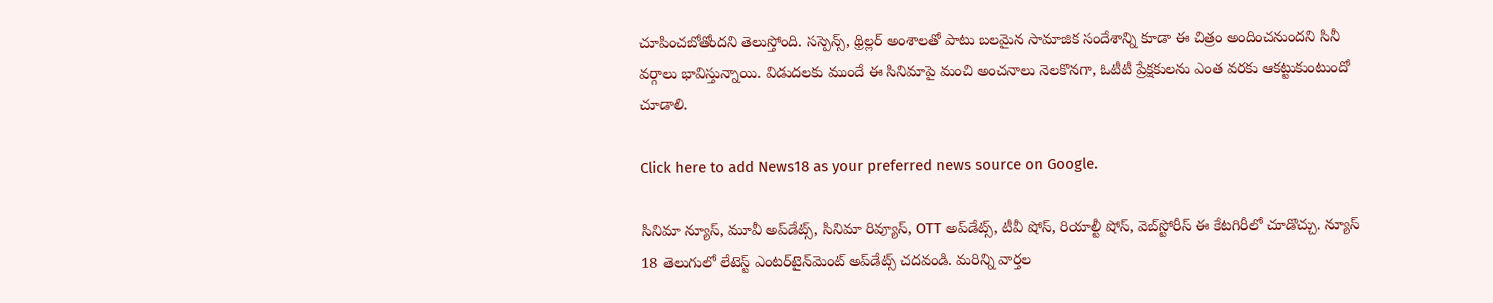చూపించబోతోందని తెలుస్తోంది. సస్పెన్స్, థ్రిల్లర్ అంశాలతో పాటు బలమైన సామాజిక సందేశాన్ని కూడా ఈ చిత్రం అందించనుందని సినీ వర్గాలు భావిస్తున్నాయి. విడుదలకు ముందే ఈ సినిమాపై మంచి అంచనాలు నెలకొనగా, ఓటీటీ ప్రేక్షకులను ఎంత వరకు ఆకట్టుకుంటుందో చూడాలి.

Click here to add News18 as your preferred news source on Google.

సినిమా న్యూస్, మూవీ అప్‌డేట్స్, సినిమా రివ్యూస్, OTT అప్‌డేట్స్, టీవీ షోస్‌, రియాల్టీ షోస్‌, వెబ్‌స్టోరీస్ ఈ కేటగిరీలో చూడొచ్చు. న్యూస్ 18 తెలుగులో లేటెస్ట్ ఎంటర్‌టైన్‌మెంట్ అప్‌డేట్స్ చదవండి. మరిన్ని వార్తల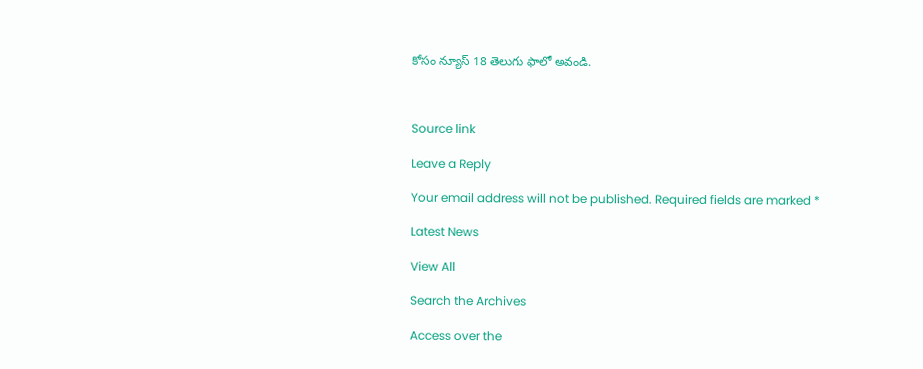కోసం న్యూస్ 18 తెలుగు ఫాలో అవండి.



Source link

Leave a Reply

Your email address will not be published. Required fields are marked *

Latest News

View All

Search the Archives

Access over the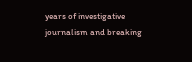years of investigative journalism and breaking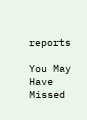reports

You May Have Missed